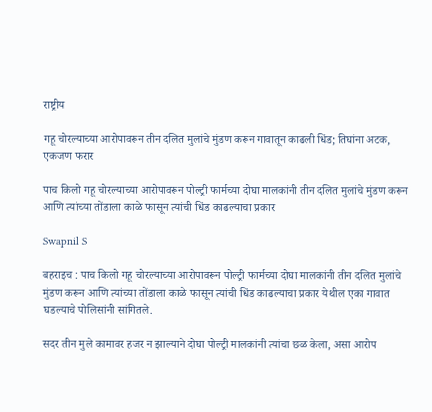राष्ट्रीय

गहू चोरल्याच्या आरोपावरून तीन दलित मुलांचे मुंडण करून गावातून काढली धिंड; तिघांना अटक, एकजण फरार

पाच किलो गहू चोरल्याच्या आरोपावरून पोल्ट्री फार्मच्या दोघा मालकांनी तीन दलित मुलांचे मुंडण करून आणि त्यांच्या तोंडाला काळे फासून त्यांची धिंड काढल्याचा प्रकार

Swapnil S

बहराइच : पाच किलो गहू चोरल्याच्या आरोपावरून पोल्ट्री फार्मच्या दोघा मालकांनी तीन दलित मुलांचे मुंडण करून आणि त्यांच्या तोंडाला काळे फासून त्यांची धिंड काढल्याचा प्रकार येथील एका गावात घडल्याचे पोलिसांनी सांगितले.

सदर तीन मुले कामावर हजर न झाल्याने दोघा पोल्ट्री मालकांनी त्यांचा छळ केला, असा आरोप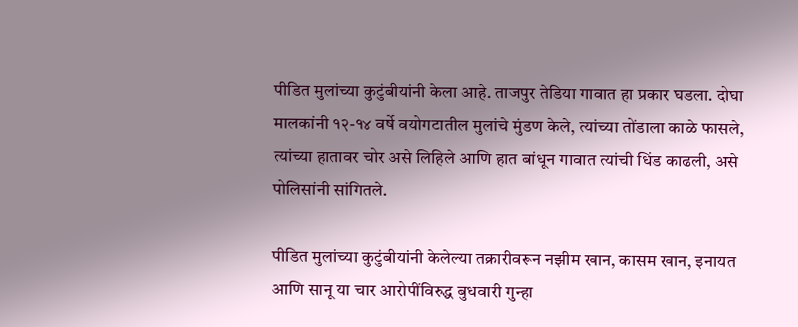पीडित मुलांच्या कुटुंबीयांनी केला आहे. ताजपुर तेडिया गावात हा प्रकार घडला. दोघा मालकांनी १२-१४ वर्षे वयोगटातील मुलांचे मुंडण केले, त्यांच्या तोंडाला काळे फासले, त्यांच्या हातावर चोर असे लिहिले आणि हात बांधून गावात त्यांची धिंड काढली, असे पोलिसांनी सांगितले.

पीडित मुलांच्या कुटुंबीयांनी केलेल्या तक्रारीवरून नझीम खान, कासम खान, इनायत आणि सानू या चार आरोपींविरुद्ध बुधवारी गुन्हा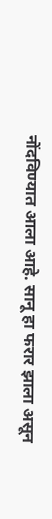नोंदविण्यात आला आहे. सानू हा फरार झाला असून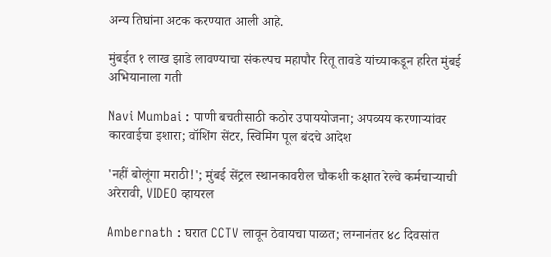अन्य तिघांना अटक करण्यात आली आहे.

मुंबईत १ लाख झाडे लावण्याचा संकल्पच महापौर रितू तावडे यांच्याकडून हरित मुंबई अभियानाला गती

Navi Mumbai : पाणी बचतीसाठी कठोर उपाययोजना; अपव्यय करणाऱ्यांवर कारवाईचा इशारा; वॉशिंग सेंटर, स्विमिंग पूल बंदचे आदेश

'नहीं बोलूंगा मराठी!'; मुंबई सेंट्रल स्थानकावरील चौकशी कक्षात रेल्वे कर्मचाऱ्याची अरेरावी, VIDEO व्हायरल

Ambernath : घरात CCTV लावून ठेवायचा पाळत; लग्नानंतर ४८ दिवसांत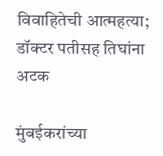विवाहितेची आत्महत्या; डॉक्टर पतीसह तिघांना अटक

मुंबईकरांच्या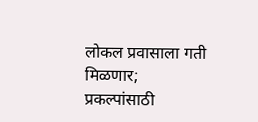लोकल प्रवासाला गती मिळणार; प्रकल्पांसाठी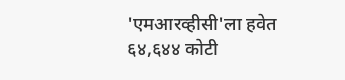'एमआरव्हीसी'ला हवेत ६४,६४४ कोटी